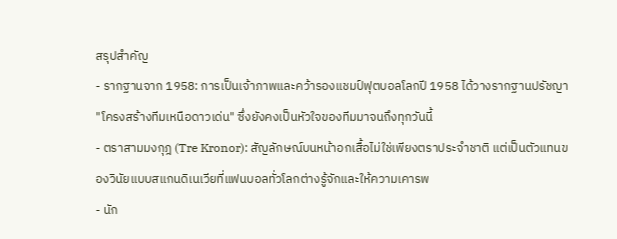สรุปสำคัญ
- รากฐานจาก 1958: การเป็นเจ้าภาพและคว้ารองแชมป์ฟุตบอลโลกปี 1958 ได้วางรากฐานปรัชญา "โครงสร้างทีมเหนือดาวเด่น" ซึ่งยังคงเป็นหัวใจของทีมมาจนถึงทุกวันนี้
- ตราสามมงกุฎ (Tre Kronor): สัญลักษณ์บนหน้าอกเสื้อไม่ใช่เพียงตราประจำชาติ แต่เป็นตัวแทนของวินัยแบบสแกนดิเนเวียที่แฟนบอลทั่วโลกต่างรู้จักและให้ความเคารพ
- นัก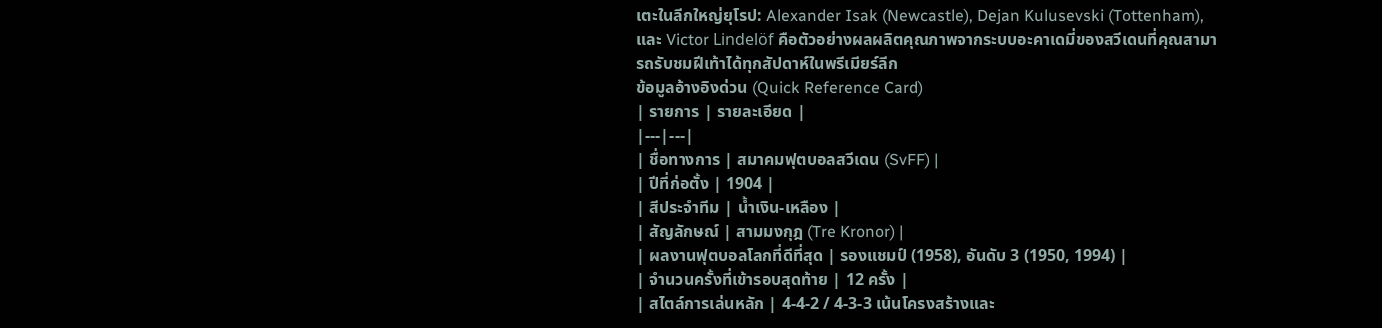เตะในลีกใหญ่ยุโรป: Alexander Isak (Newcastle), Dejan Kulusevski (Tottenham), และ Victor Lindelöf คือตัวอย่างผลผลิตคุณภาพจากระบบอะคาเดมี่ของสวีเดนที่คุณสามารถรับชมฝีเท้าได้ทุกสัปดาห์ในพรีเมียร์ลีก
ข้อมูลอ้างอิงด่วน (Quick Reference Card)
| รายการ | รายละเอียด |
|---|---|
| ชื่อทางการ | สมาคมฟุตบอลสวีเดน (SvFF) |
| ปีที่ก่อตั้ง | 1904 |
| สีประจำทีม | น้ำเงิน-เหลือง |
| สัญลักษณ์ | สามมงกุฎ (Tre Kronor) |
| ผลงานฟุตบอลโลกที่ดีที่สุด | รองแชมป์ (1958), อันดับ 3 (1950, 1994) |
| จำนวนครั้งที่เข้ารอบสุดท้าย | 12 ครั้ง |
| สไตล์การเล่นหลัก | 4-4-2 / 4-3-3 เน้นโครงสร้างและ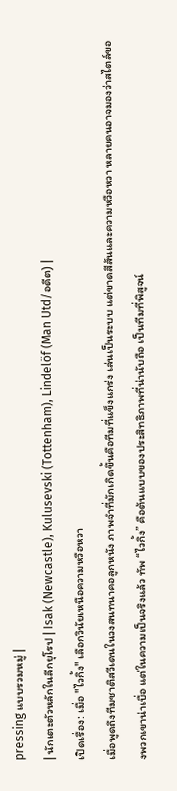pressing แบบรวมหมู่ |
| นักเตะตัวหลักในลีกยุโรป | Isak (Newcastle), Kulusevski (Tottenham), Lindelöf (Man Utd/อดีต) |
เปิดเรื่อง: เมื่อ "ไวกิ้ง" เลือกวินัยเหนือความหวือหวา
เมื่อพูดถึงทีมชาติสวีเดนในวงสนทนาคอลูกหนัง ภาพจำที่มักเกิดขึ้นคือทีมที่แข็งแกร่ง เล่นเป็นระบบ แต่ขาดสีสันและความหวือหวา หลายคนอาจมองว่าสไตล์ของพวกเขาน่าเบื่อ แต่ในความเป็นจริงแล้ว ทัพ “ไวกิ้ง” คือต้นแบบของประสิทธิภาพที่น่านับถือ เป็นทีมที่พิสูจน์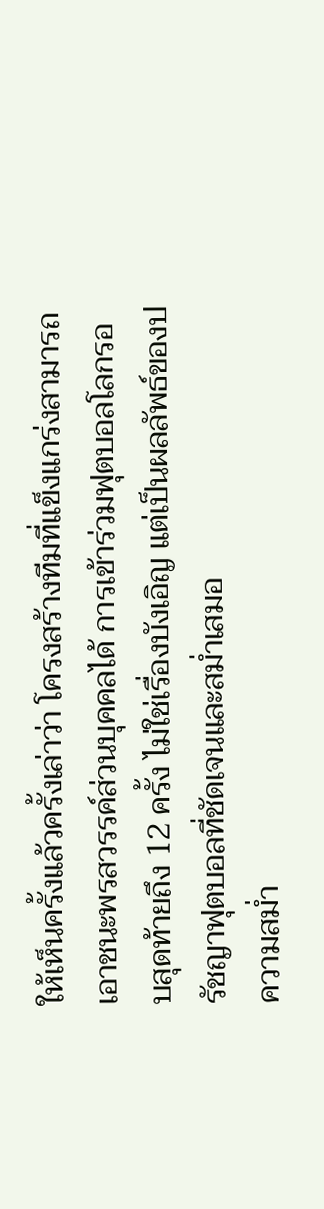ให้เห็นครั้งแล้วครั้งเล่าว่า โครงสร้างทีมที่แข็งแกร่งสามารถเอาชนะพรสวรรค์ส่วนบุคคลได้ การเข้าร่วมฟุตบอลโลกรอบสุดท้ายถึง 12 ครั้ง ไม่ใช่เรื่องบังเอิญ แต่เป็นผลลัพธ์ของปรัชญาฟุตบอลที่ชัดเจนและสม่ำเสมอ
ความสม่ำ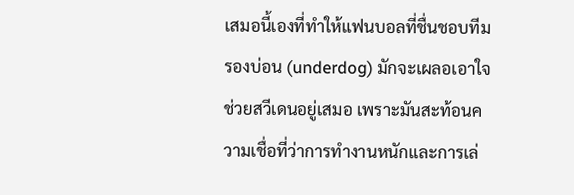เสมอนี้เองที่ทำให้แฟนบอลที่ชื่นชอบทีมรองบ่อน (underdog) มักจะเผลอเอาใจช่วยสวีเดนอยู่เสมอ เพราะมันสะท้อนความเชื่อที่ว่าการทำงานหนักและการเล่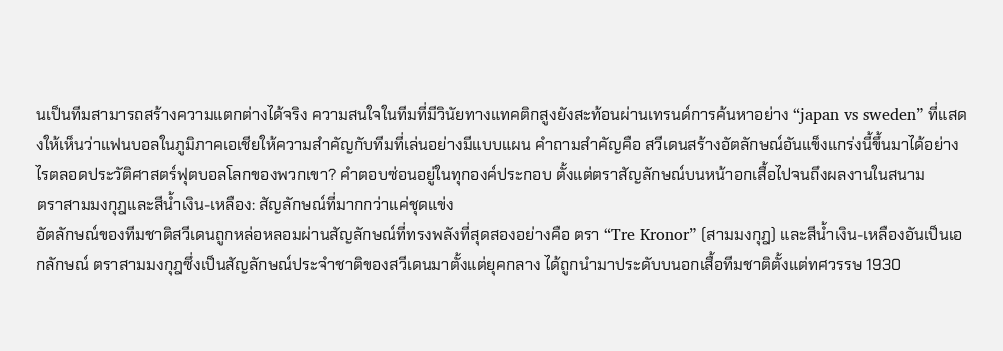นเป็นทีมสามารถสร้างความแตกต่างได้จริง ความสนใจในทีมที่มีวินัยทางแทคติกสูงยังสะท้อนผ่านเทรนด์การค้นหาอย่าง “japan vs sweden” ที่แสดงให้เห็นว่าแฟนบอลในภูมิภาคเอเชียให้ความสำคัญกับทีมที่เล่นอย่างมีแบบแผน คำถามสำคัญคือ สวีเดนสร้างอัตลักษณ์อันแข็งแกร่งนี้ขึ้นมาได้อย่างไรตลอดประวัติศาสตร์ฟุตบอลโลกของพวกเขา? คำตอบซ่อนอยู่ในทุกองค์ประกอบ ตั้งแต่ตราสัญลักษณ์บนหน้าอกเสื้อไปจนถึงผลงานในสนาม
ตราสามมงกุฎและสีน้ำเงิน-เหลือง: สัญลักษณ์ที่มากกว่าแค่ชุดแข่ง
อัตลักษณ์ของทีมชาติสวีเดนถูกหล่อหลอมผ่านสัญลักษณ์ที่ทรงพลังที่สุดสองอย่างคือ ตรา “Tre Kronor” (สามมงกุฎ) และสีน้ำเงิน-เหลืองอันเป็นเอกลักษณ์ ตราสามมงกุฎซึ่งเป็นสัญลักษณ์ประจำชาติของสวีเดนมาตั้งแต่ยุคกลาง ได้ถูกนำมาประดับบนอกเสื้อทีมชาติตั้งแต่ทศวรรษ 1930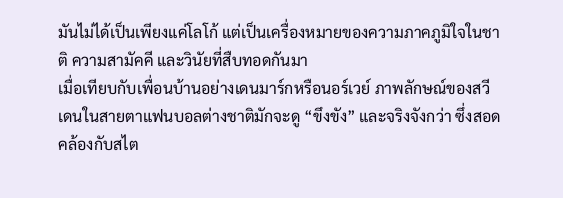มันไม่ได้เป็นเพียงแค่โลโก้ แต่เป็นเครื่องหมายของความภาคภูมิใจในชาติ ความสามัคคี และวินัยที่สืบทอดกันมา
เมื่อเทียบกับเพื่อนบ้านอย่างเดนมาร์กหรือนอร์เวย์ ภาพลักษณ์ของสวีเดนในสายตาแฟนบอลต่างชาติมักจะดู “ขึงขัง” และจริงจังกว่า ซึ่งสอดคล้องกับสไต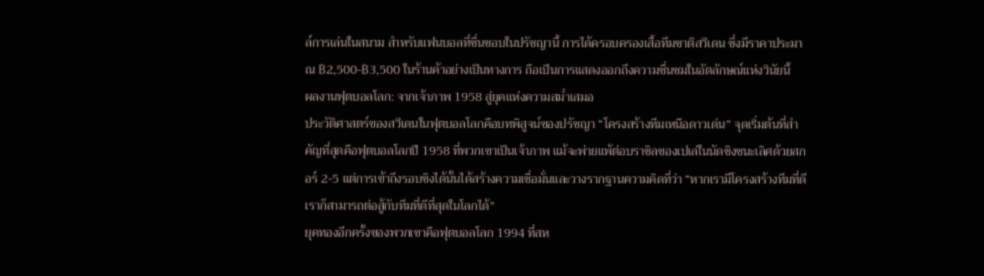ล์การเล่นในสนาม สำหรับแฟนบอลที่ชื่นชอบในปรัชญานี้ การได้ครอบครองเสื้อทีมชาติสวีเดน ซึ่งมีราคาประมาณ ฿2,500-฿3,500 ในร้านค้าอย่างเป็นทางการ ถือเป็นการแสดงออกถึงความชื่นชมในอัตลักษณ์แห่งวินัยนี้
ผลงานฟุตบอลโลก: จากเจ้าภาพ 1958 สู่ยุคแห่งความสม่ำเสมอ
ประวัติศาสตร์ของสวีเดนในฟุตบอลโลกคือบทพิสูจน์ของปรัชญา “โครงสร้างทีมเหนือดาวเด่น” จุดเริ่มต้นที่สำคัญที่สุดคือฟุตบอลโลกปี 1958 ที่พวกเขาเป็นเจ้าภาพ แม้จะพ่ายแพ้ต่อบราซิลของเปเล่ในนัดชิงชนะเลิศด้วยสกอร์ 2-5 แต่การเข้าถึงรอบชิงได้นั้นได้สร้างความเชื่อมั่นและวางรากฐานความคิดที่ว่า “หากเรามีโครงสร้างทีมที่ดี เราก็สามารถต่อสู้กับทีมที่ดีที่สุดในโลกได้”
ยุคทองอีกครั้งของพวกเขาคือฟุตบอลโลก 1994 ที่สห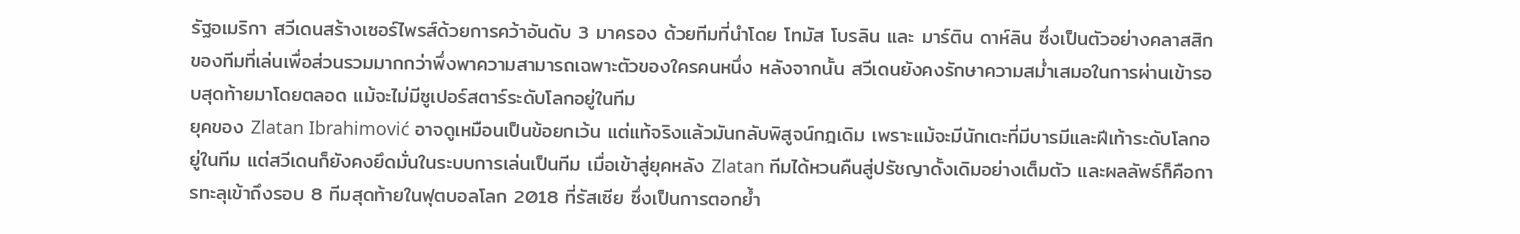รัฐอเมริกา สวีเดนสร้างเซอร์ไพรส์ด้วยการคว้าอันดับ 3 มาครอง ด้วยทีมที่นำโดย โทมัส โบรลิน และ มาร์ติน ดาห์ลิน ซึ่งเป็นตัวอย่างคลาสสิกของทีมที่เล่นเพื่อส่วนรวมมากกว่าพึ่งพาความสามารถเฉพาะตัวของใครคนหนึ่ง หลังจากนั้น สวีเดนยังคงรักษาความสม่ำเสมอในการผ่านเข้ารอบสุดท้ายมาโดยตลอด แม้จะไม่มีซูเปอร์สตาร์ระดับโลกอยู่ในทีม
ยุคของ Zlatan Ibrahimović อาจดูเหมือนเป็นข้อยกเว้น แต่แท้จริงแล้วมันกลับพิสูจน์กฎเดิม เพราะแม้จะมีนักเตะที่มีบารมีและฝีเท้าระดับโลกอยู่ในทีม แต่สวีเดนก็ยังคงยึดมั่นในระบบการเล่นเป็นทีม เมื่อเข้าสู่ยุคหลัง Zlatan ทีมได้หวนคืนสู่ปรัชญาดั้งเดิมอย่างเต็มตัว และผลลัพธ์ก็คือการทะลุเข้าถึงรอบ 8 ทีมสุดท้ายในฟุตบอลโลก 2018 ที่รัสเซีย ซึ่งเป็นการตอกย้ำ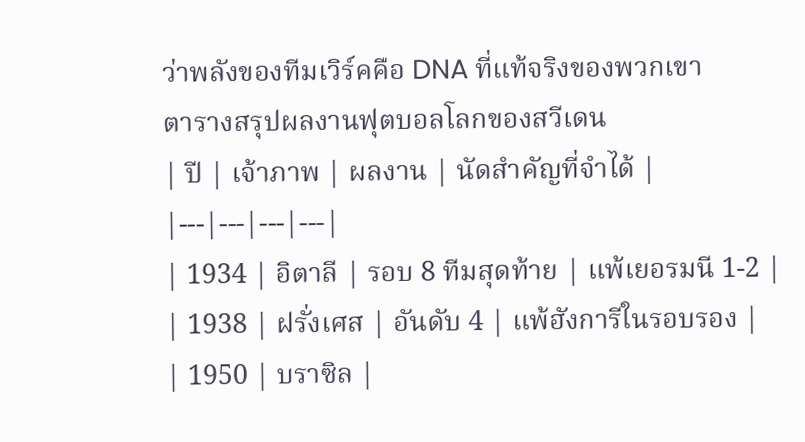ว่าพลังของทีมเวิร์คคือ DNA ที่แท้จริงของพวกเขา
ตารางสรุปผลงานฟุตบอลโลกของสวีเดน
| ปี | เจ้าภาพ | ผลงาน | นัดสำคัญที่จำได้ |
|---|---|---|---|
| 1934 | อิตาลี | รอบ 8 ทีมสุดท้าย | แพ้เยอรมนี 1-2 |
| 1938 | ฝรั่งเศส | อันดับ 4 | แพ้ฮังการีในรอบรอง |
| 1950 | บราซิล |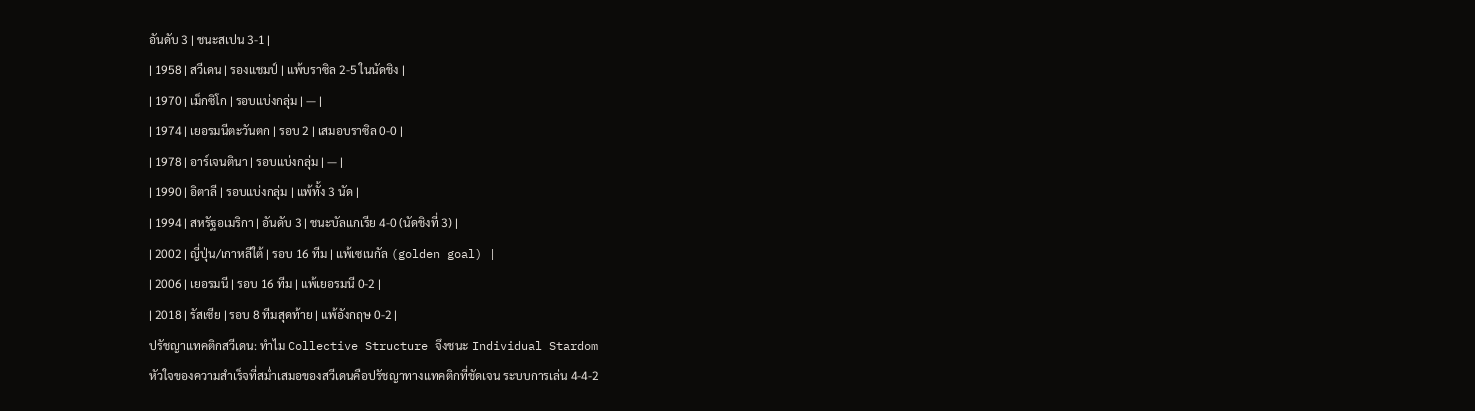อันดับ 3 | ชนะสเปน 3-1 |
| 1958 | สวีเดน | รองแชมป์ | แพ้บราซิล 2-5 ในนัดชิง |
| 1970 | เม็กซิโก | รอบแบ่งกลุ่ม | — |
| 1974 | เยอรมนีตะวันตก | รอบ 2 | เสมอบราซิล 0-0 |
| 1978 | อาร์เจนตินา | รอบแบ่งกลุ่ม | — |
| 1990 | อิตาลี | รอบแบ่งกลุ่ม | แพ้ทั้ง 3 นัด |
| 1994 | สหรัฐอเมริกา | อันดับ 3 | ชนะบัลแกเรีย 4-0 (นัดชิงที่ 3) |
| 2002 | ญี่ปุ่น/เกาหลีใต้ | รอบ 16 ทีม | แพ้เซเนกัล (golden goal) |
| 2006 | เยอรมนี | รอบ 16 ทีม | แพ้เยอรมนี 0-2 |
| 2018 | รัสเซีย | รอบ 8 ทีมสุดท้าย | แพ้อังกฤษ 0-2 |
ปรัชญาแทคติกสวีเดน: ทำไม Collective Structure จึงชนะ Individual Stardom
หัวใจของความสำเร็จที่สม่ำเสมอของสวีเดนคือปรัชญาทางแทคติกที่ชัดเจน ระบบการเล่น 4-4-2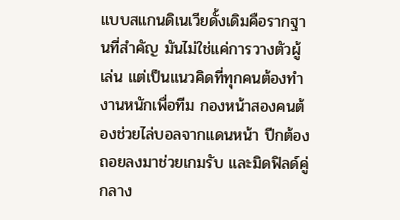แบบสแกนดิเนเวียดั้งเดิมคือรากฐานที่สำคัญ มันไม่ใช่แค่การวางตัวผู้เล่น แต่เป็นแนวคิดที่ทุกคนต้องทำงานหนักเพื่อทีม กองหน้าสองคนต้องช่วยไล่บอลจากแดนหน้า ปีกต้องถอยลงมาช่วยเกมรับ และมิดฟิลด์คู่กลาง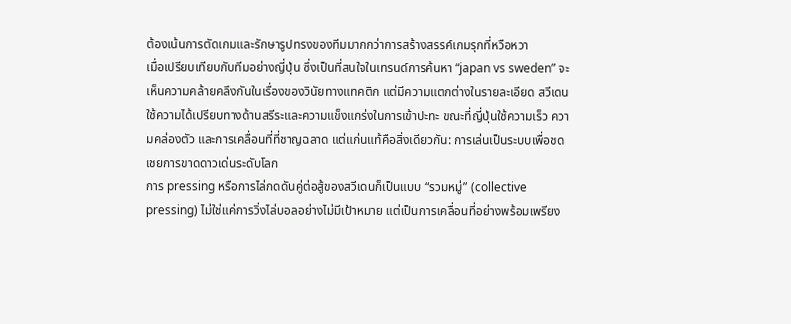ต้องเน้นการตัดเกมและรักษารูปทรงของทีมมากกว่าการสร้างสรรค์เกมรุกที่หวือหวา
เมื่อเปรียบเทียบกับทีมอย่างญี่ปุ่น ซึ่งเป็นที่สนใจในเทรนด์การค้นหา “japan vs sweden” จะเห็นความคล้ายคลึงกันในเรื่องของวินัยทางแทคติก แต่มีความแตกต่างในรายละเอียด สวีเดนใช้ความได้เปรียบทางด้านสรีระและความแข็งแกร่งในการเข้าปะทะ ขณะที่ญี่ปุ่นใช้ความเร็ว ความคล่องตัว และการเคลื่อนที่ที่ชาญฉลาด แต่แก่นแท้คือสิ่งเดียวกัน: การเล่นเป็นระบบเพื่อชดเชยการขาดดาวเด่นระดับโลก
การ pressing หรือการไล่กดดันคู่ต่อสู้ของสวีเดนก็เป็นแบบ “รวมหมู่” (collective pressing) ไม่ใช่แค่การวิ่งไล่บอลอย่างไม่มีเป้าหมาย แต่เป็นการเคลื่อนที่อย่างพร้อมเพรียง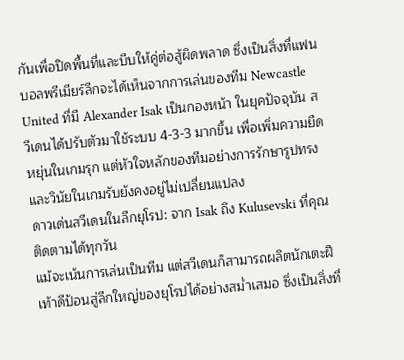กันเพื่อปิดพื้นที่และบีบให้คู่ต่อสู้ผิดพลาด ซึ่งเป็นสิ่งที่แฟนบอลพรีเมียร์ลีกจะได้เห็นจากการเล่นของทีม Newcastle United ที่มี Alexander Isak เป็นกองหน้า ในยุคปัจจุบัน สวีเดนได้ปรับตัวมาใช้ระบบ 4-3-3 มากขึ้น เพื่อเพิ่มความยืดหยุ่นในเกมรุก แต่หัวใจหลักของทีมอย่างการรักษารูปทรงและวินัยในเกมรับยังคงอยู่ไม่เปลี่ยนแปลง
ดาวเด่นสวีเดนในลีกยุโรป: จาก Isak ถึง Kulusevski ที่คุณติดตามได้ทุกวัน
แม้จะเน้นการเล่นเป็นทีม แต่สวีเดนก็สามารถผลิตนักเตะฝีเท้าดีป้อนสู่ลีกใหญ่ของยุโรปได้อย่างสม่ำเสมอ ซึ่งเป็นสิ่งที่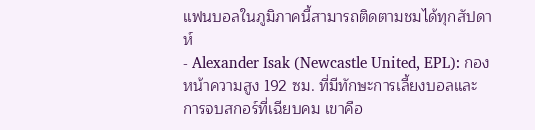แฟนบอลในภูมิภาคนี้สามารถติดตามชมได้ทุกสัปดาห์
- Alexander Isak (Newcastle United, EPL): กองหน้าความสูง 192 ซม. ที่มีทักษะการเลี้ยงบอลและการจบสกอร์ที่เฉียบคม เขาคือ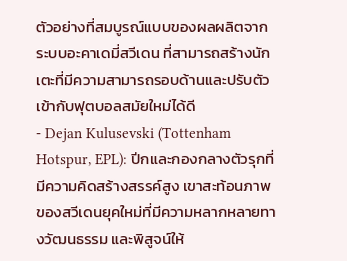ตัวอย่างที่สมบูรณ์แบบของผลผลิตจากระบบอะคาเดมี่สวีเดน ที่สามารถสร้างนักเตะที่มีความสามารถรอบด้านและปรับตัวเข้ากับฟุตบอลสมัยใหม่ได้ดี
- Dejan Kulusevski (Tottenham Hotspur, EPL): ปีกและกองกลางตัวรุกที่มีความคิดสร้างสรรค์สูง เขาสะท้อนภาพของสวีเดนยุคใหม่ที่มีความหลากหลายทางวัฒนธรรม และพิสูจน์ให้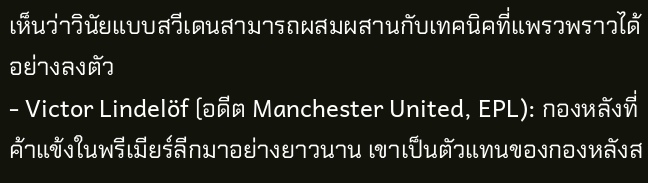เห็นว่าวินัยแบบสวีเดนสามารถผสมผสานกับเทคนิคที่แพรวพราวได้อย่างลงตัว
- Victor Lindelöf (อดีต Manchester United, EPL): กองหลังที่ค้าแข้งในพรีเมียร์ลีกมาอย่างยาวนาน เขาเป็นตัวแทนของกองหลังส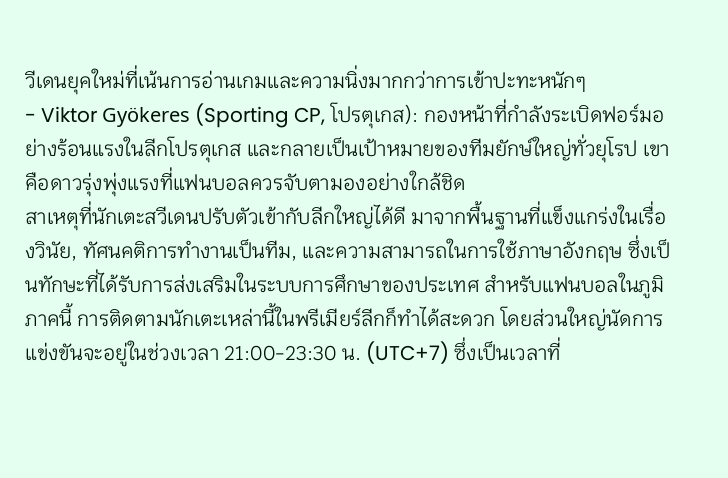วีเดนยุคใหม่ที่เน้นการอ่านเกมและความนิ่งมากกว่าการเข้าปะทะหนักๆ
- Viktor Gyökeres (Sporting CP, โปรตุเกส): กองหน้าที่กำลังระเบิดฟอร์มอย่างร้อนแรงในลีกโปรตุเกส และกลายเป็นเป้าหมายของทีมยักษ์ใหญ่ทั่วยุโรป เขาคือดาวรุ่งพุ่งแรงที่แฟนบอลควรจับตามองอย่างใกล้ชิด
สาเหตุที่นักเตะสวีเดนปรับตัวเข้ากับลีกใหญ่ได้ดี มาจากพื้นฐานที่แข็งแกร่งในเรื่องวินัย, ทัศนคติการทำงานเป็นทีม, และความสามารถในการใช้ภาษาอังกฤษ ซึ่งเป็นทักษะที่ได้รับการส่งเสริมในระบบการศึกษาของประเทศ สำหรับแฟนบอลในภูมิภาคนี้ การติดตามนักเตะเหล่านี้ในพรีเมียร์ลีกก็ทำได้สะดวก โดยส่วนใหญ่นัดการแข่งขันจะอยู่ในช่วงเวลา 21:00-23:30 น. (UTC+7) ซึ่งเป็นเวลาที่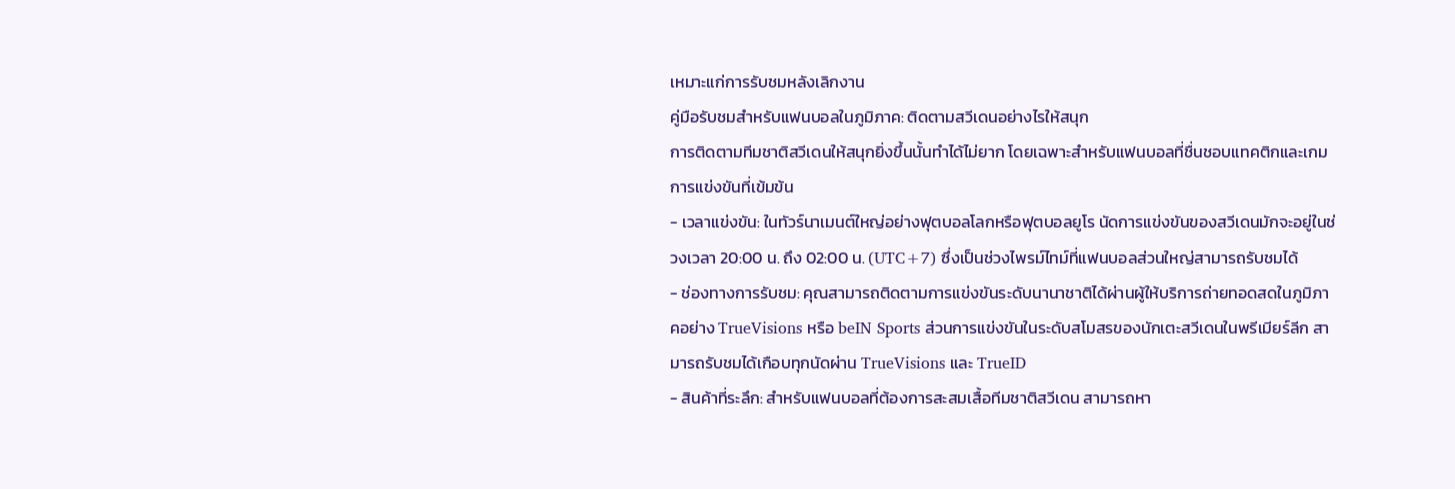เหมาะแก่การรับชมหลังเลิกงาน
คู่มือรับชมสำหรับแฟนบอลในภูมิภาค: ติดตามสวีเดนอย่างไรให้สนุก
การติดตามทีมชาติสวีเดนให้สนุกยิ่งขึ้นนั้นทำได้ไม่ยาก โดยเฉพาะสำหรับแฟนบอลที่ชื่นชอบแทคติกและเกมการแข่งขันที่เข้มข้น
- เวลาแข่งขัน: ในทัวร์นาเมนต์ใหญ่อย่างฟุตบอลโลกหรือฟุตบอลยูโร นัดการแข่งขันของสวีเดนมักจะอยู่ในช่วงเวลา 20:00 น. ถึง 02:00 น. (UTC+7) ซึ่งเป็นช่วงไพรม์ไทม์ที่แฟนบอลส่วนใหญ่สามารถรับชมได้
- ช่องทางการรับชม: คุณสามารถติดตามการแข่งขันระดับนานาชาติได้ผ่านผู้ให้บริการถ่ายทอดสดในภูมิภาคอย่าง TrueVisions หรือ beIN Sports ส่วนการแข่งขันในระดับสโมสรของนักเตะสวีเดนในพรีเมียร์ลีก สามารถรับชมได้เกือบทุกนัดผ่าน TrueVisions และ TrueID
- สินค้าที่ระลึก: สำหรับแฟนบอลที่ต้องการสะสมเสื้อทีมชาติสวีเดน สามารถหา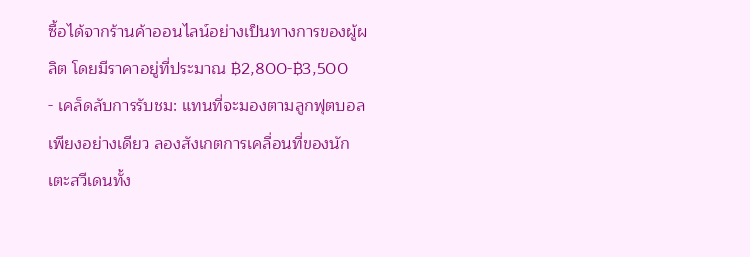ซื้อได้จากร้านค้าออนไลน์อย่างเป็นทางการของผู้ผลิต โดยมีราคาอยู่ที่ประมาณ ฿2,800-฿3,500
- เคล็ดลับการรับชม: แทนที่จะมองตามลูกฟุตบอลเพียงอย่างเดียว ลองสังเกตการเคลื่อนที่ของนักเตะสวีเดนทั้ง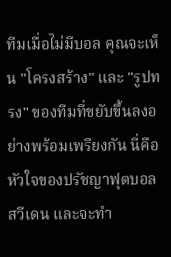ทีมเมื่อไม่มีบอล คุณจะเห็น "โครงสร้าง" และ "รูปทรง" ของทีมที่ขยับขึ้นลงอย่างพร้อมเพรียงกัน นี่คือหัวใจของปรัชญาฟุตบอลสวีเดน และจะทำ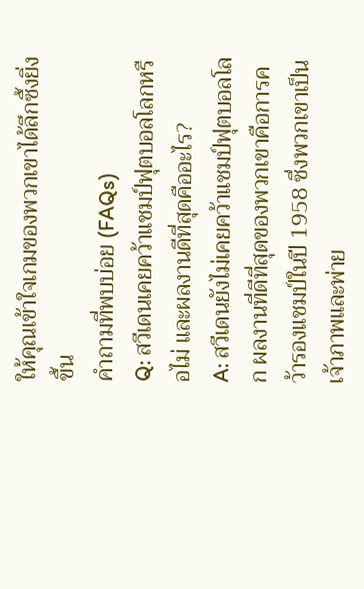ให้คุณเข้าใจเกมของพวกเขาได้ลึกซึ้งยิ่งขึ้น
คำถามที่พบบ่อย (FAQs)
Q: สวีเดนเคยคว้าแชมป์ฟุตบอลโลกหรือไม่ และผลงานดีที่สุดคืออะไร?
A: สวีเดนยังไม่เคยคว้าแชมป์ฟุตบอลโลก ผลงานที่ดีที่สุดของพวกเขาคือการคว้ารองแชมป์ในปี 1958 ซึ่งพวกเขาเป็นเจ้าภาพและพ่าย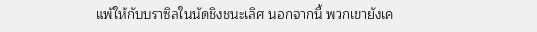แพ้ให้กับบราซิลในนัดชิงชนะเลิศ นอกจากนี้ พวกเขายังเค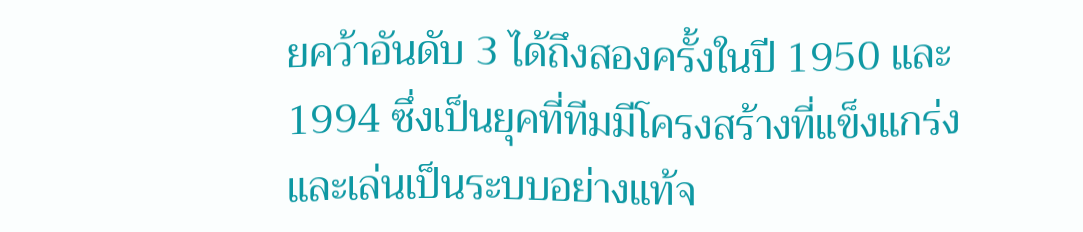ยคว้าอันดับ 3 ได้ถึงสองครั้งในปี 1950 และ 1994 ซึ่งเป็นยุคที่ทีมมีโครงสร้างที่แข็งแกร่งและเล่นเป็นระบบอย่างแท้จ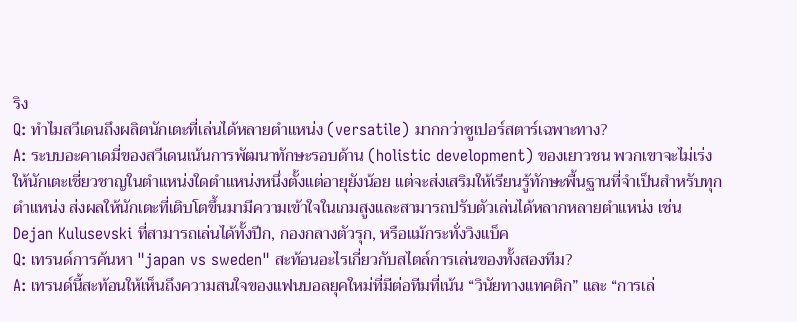ริง
Q: ทำไมสวีเดนถึงผลิตนักเตะที่เล่นได้หลายตำแหน่ง (versatile) มากกว่าซูเปอร์สตาร์เฉพาะทาง?
A: ระบบอะคาเดมี่ของสวีเดนเน้นการพัฒนาทักษะรอบด้าน (holistic development) ของเยาวชน พวกเขาจะไม่เร่งให้นักเตะเชี่ยวชาญในตำแหน่งใดตำแหน่งหนึ่งตั้งแต่อายุยังน้อย แต่จะส่งเสริมให้เรียนรู้ทักษะพื้นฐานที่จำเป็นสำหรับทุกตำแหน่ง ส่งผลให้นักเตะที่เติบโตขึ้นมามีความเข้าใจในเกมสูงและสามารถปรับตัวเล่นได้หลากหลายตำแหน่ง เช่น Dejan Kulusevski ที่สามารถเล่นได้ทั้งปีก, กองกลางตัวรุก, หรือแม้กระทั่งวิงแบ็ค
Q: เทรนด์การค้นหา "japan vs sweden" สะท้อนอะไรเกี่ยวกับสไตล์การเล่นของทั้งสองทีม?
A: เทรนด์นี้สะท้อนให้เห็นถึงความสนใจของแฟนบอลยุคใหม่ที่มีต่อทีมที่เน้น “วินัยทางแทคติก” และ “การเล่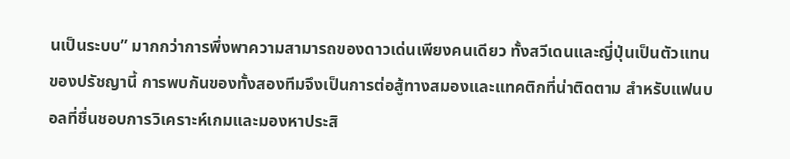นเป็นระบบ” มากกว่าการพึ่งพาความสามารถของดาวเด่นเพียงคนเดียว ทั้งสวีเดนและญี่ปุ่นเป็นตัวแทนของปรัชญานี้ การพบกันของทั้งสองทีมจึงเป็นการต่อสู้ทางสมองและแทคติกที่น่าติดตาม สำหรับแฟนบอลที่ชื่นชอบการวิเคราะห์เกมและมองหาประสิ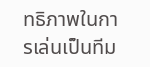ทธิภาพในการเล่นเป็นทีม